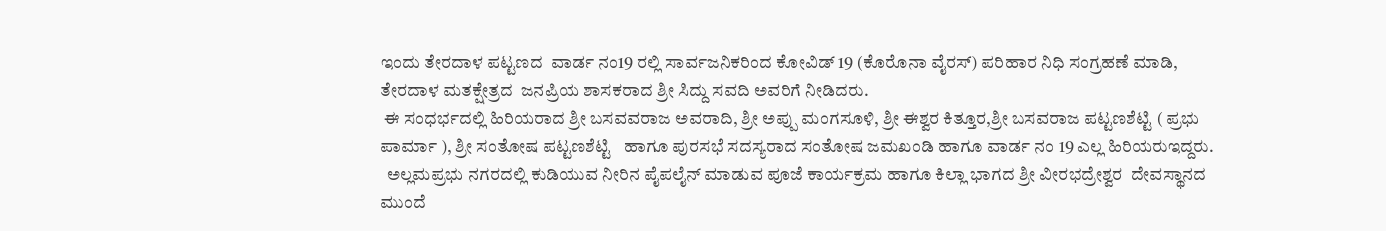ಇಂದು ತೇರದಾಳ ಪಟ್ಟಣದ  ವಾರ್ಡ ನಂ19 ರಲ್ಲಿ ಸಾರ್ವಜನಿಕರಿಂದ ಕೋವಿಡ್ 19 (ಕೊರೊನಾ ವೈರಸ್) ಪರಿಹಾರ ನಿಧಿ ಸಂಗ್ರಹಣೆ ಮಾಡಿ,   ತೇರದಾಳ ಮತಕ್ಷೇತ್ರದ  ಜನಪ್ರಿಯ ಶಾಸಕರಾದ ಶ್ರೀ ಸಿದ್ದು ಸವದಿ ಅವರಿಗೆ ನೀಡಿದರು.
 ಈ ಸಂಧರ್ಭದಲ್ಲಿ ಹಿರಿಯರಾದ ಶ್ರೀ ಬಸವವರಾಜ ಅವರಾದಿ, ಶ್ರೀ ಅಪ್ಪು ಮಂಗಸೂಳಿ, ಶ್ರೀ ಈಶ್ವರ ಕಿತ್ತೂರ,ಶ್ರೀ ಬಸವರಾಜ ಪಟ್ಟಣಶೆಟ್ಟಿ ( ಪ್ರಭು ಪಾರ್ಮಾ ), ಶ್ರೀ ಸಂತೋಷ ಪಟ್ಟಣಶೆಟ್ಟಿ   ಹಾಗೂ ಪುರಸಭೆ ಸದಸ್ಯರಾದ ಸಂತೋಷ ಜಮಖಂಡಿ ಹಾಗೂ ವಾರ್ಡ ನಂ 19 ಎಲ್ಲ ಹಿರಿಯರುಇದ್ದರು.
  ಅಲ್ಲಮಪ್ರಭು ನಗರದಲ್ಲಿ ಕುಡಿಯುವ ನೀರಿನ ಪೈಪಲೈನ್ ಮಾಡುವ ಪೂಜೆ ಕಾರ್ಯಕ್ರಮ ಹಾಗೂ ಕಿಲ್ಲಾ ಭಾಗದ ಶ್ರೀ ವೀರಭದ್ರೇಶ್ವರ  ದೇವಸ್ಥಾನದ ಮುಂದೆ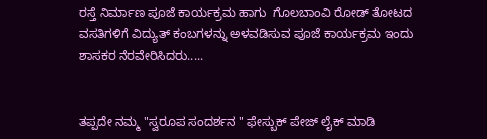ರಸ್ತೆ ನಿರ್ಮಾಣ ಪೂಜೆ ಕಾರ್ಯಕ್ರಮ ಹಾಗು  ಗೊಲಬಾಂವಿ ರೋಡ್ ತೋಟದ ವಸತಿಗಳಿಗೆ ವಿದ್ಯುತ್ ಕಂಬಗಳನ್ನು ಅಳವಡಿಸುವ ಪೂಜೆ ಕಾರ್ಯಕ್ರಮ ಇಂದು ಶಾಸಕರ ನೆರವೇರಿಸಿದರು.....


ತಪ್ಪದೇ ನಮ್ಮ "ಸ್ವರೂಪ ಸಂದರ್ಶನ " ಫೇಸ್ಬುಕ್ ಪೇಜ್ ಲೈಕ್ ಮಾಡಿ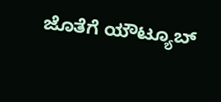ಜೊತೆಗೆ ಯೌಟ್ಯೂಬ್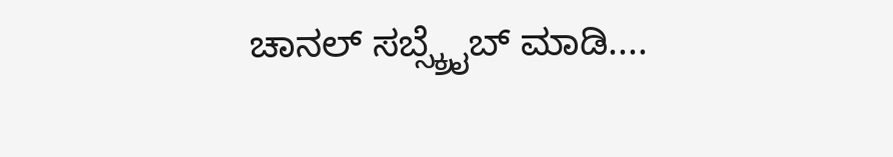ಚಾನಲ್ ಸಬ್ಸ್ಕ್ರೈಬ್ ಮಾಡಿ....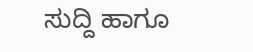ಸುದ್ದಿ ಹಾಗೂ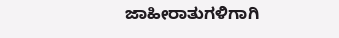ಜಾಹೀರಾತುಗಳಿಗಾಗಿ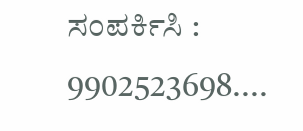ಸಂಪರ್ಕಿಸಿ : 9902523698....